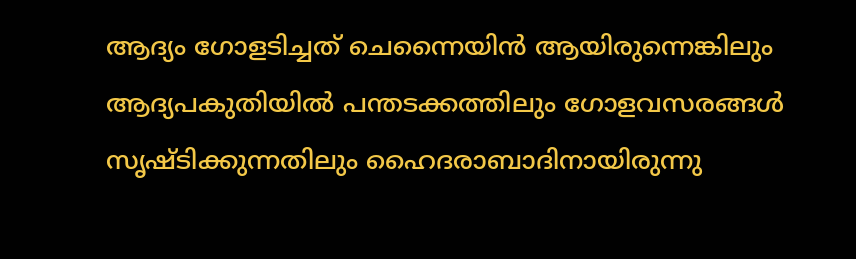ആദ്യം ഗോളടിച്ചത് ചെന്നൈയിന്‍ ആയിരുന്നെങ്കിലും ആദ്യപകുതിയില്‍ പന്തടക്കത്തിലും ഗോളവസരങ്ങള്‍ സൃഷ്ടിക്കുന്നതിലും ഹൈദരാബാദിനായിരുന്നു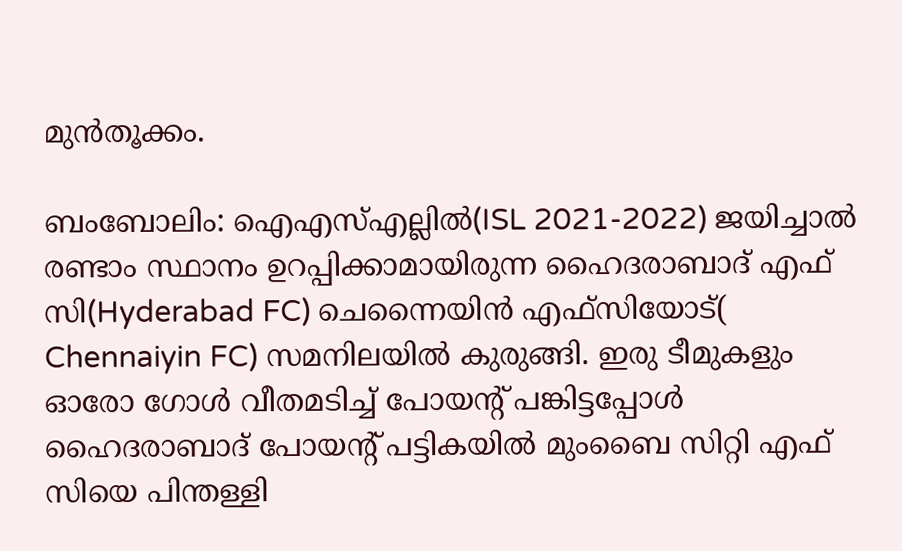മുന്‍തൂക്കം.

ബംബോലിം: ഐഎസ്എല്ലില്‍(ISL 2021-2022) ജയിച്ചാല്‍ രണ്ടാം സ്ഥാനം ഉറപ്പിക്കാമായിരുന്ന ഹൈദരാബാദ് എഫ് സി(Hyderabad FC) ചെന്നൈയിന്‍ എഫ്‌സിയോട്( Chennaiyin FC) സമനിലയില്‍ കുരുങ്ങി. ഇരു ടീമുകളും ഓരോ ഗോള്‍ വീതമടിച്ച് പോയന്‍റ് പങ്കിട്ടപ്പോള്‍ ഹൈദരാബാദ് പോയന്‍റ് പട്ടികയില്‍ മുംബൈ സിറ്റി എഫ് സിയെ പിന്തള്ളി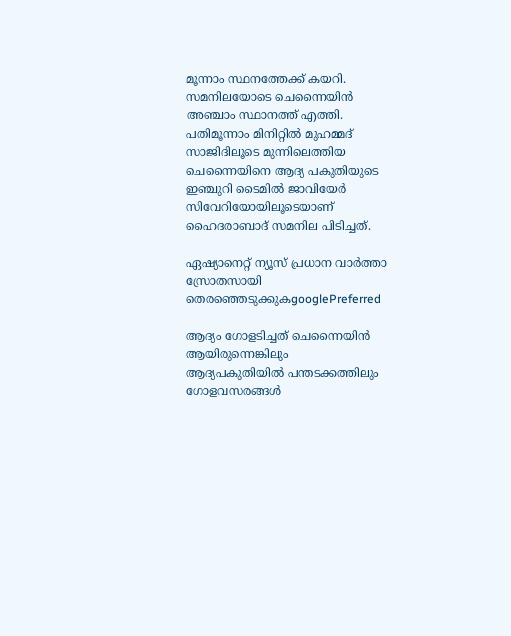മൂന്നാം സ്ഥനത്തേക്ക് കയറി. സമനിലയോടെ ചെന്നൈയിന്‍ അഞ്ചാം സ്ഥാനത്ത് എത്തി. പതിമൂന്നാം മിനിറ്റില്‍ മുഹമ്മദ് സാജിദിലൂടെ മുന്നിലെത്തിയ ചെന്നൈയിനെ ആദ്യ പകുതിയുടെ ഇഞ്ചുറി ടൈമില്‍ ജാവിയേര്‍ സിവേറിയോയിലൂടെയാണ് ഹൈദരാബാദ് സമനില പിടിച്ചത്.

ഏഷ്യാനെറ്റ് ന്യൂസ് പ്രധാന വാർത്താ സ്രോതസായി തെരഞ്ഞെടുക്കുകgooglePreferred

ആദ്യം ഗോളടിച്ചത് ചെന്നൈയിന്‍ ആയിരുന്നെങ്കിലും ആദ്യപകുതിയില്‍ പന്തടക്കത്തിലും ഗോളവസരങ്ങള്‍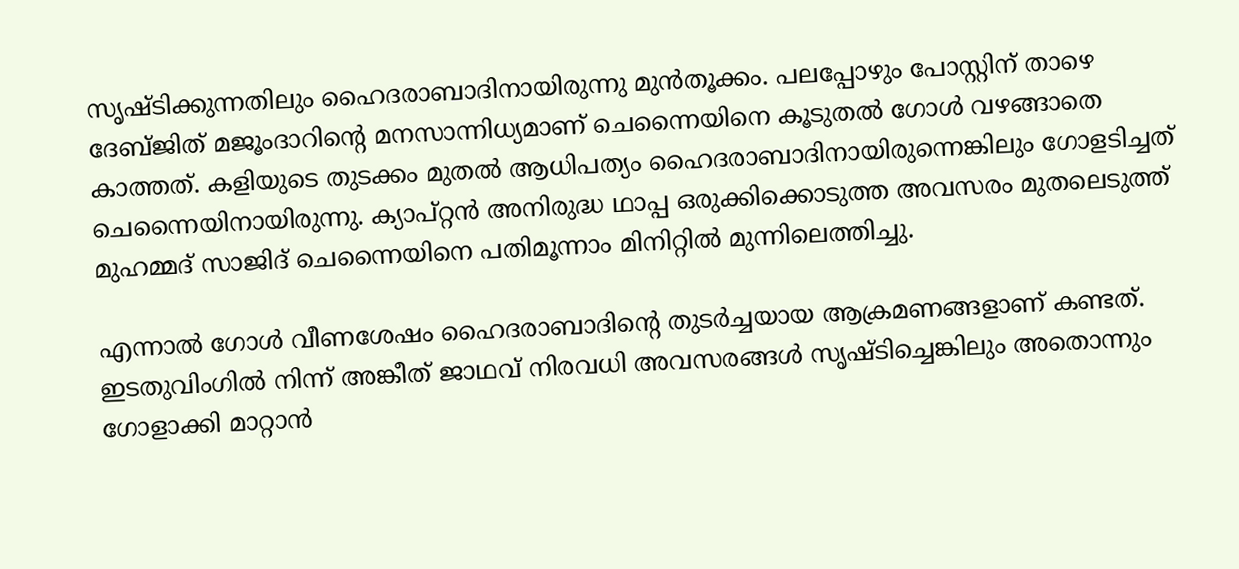സൃഷ്ടിക്കുന്നതിലും ഹൈദരാബാദിനായിരുന്നു മുന്‍തൂക്കം. പലപ്പോഴും പോസ്റ്റിന് താഴെ ദേബ്‌ജിത് മജൂംദാറിന്‍റെ മനസാന്നിധ്യമാണ് ചെന്നൈയിനെ കൂടുതല്‍ ഗോള്‍ വഴങ്ങാതെ കാത്തത്. കളിയുടെ തുടക്കം മുതല്‍ ആധിപത്യം ഹൈദരാബാദിനായിരുന്നെങ്കിലും ഗോളടിച്ചത് ചെന്നൈയിനായിരുന്നു. ക്യാപ്റ്റന്‍ അനിരുദ്ധ ഥാപ്പ ഒരുക്കിക്കൊടുത്ത അവസരം മുതലെടുത്ത് മുഹമ്മദ് സാജിദ് ചെന്നൈയിനെ പതിമൂന്നാം മിനിറ്റില്‍ മുന്നിലെത്തിച്ചു.

എന്നാല്‍ ഗോള്‍ വീണശേഷം ഹൈദരാബാദിന്‍റെ തുടര്‍ച്ചയായ ആക്രമണങ്ങളാണ് കണ്ടത്. ഇടതുവിംഗില്‍ നിന്ന് അങ്കീത് ജാഥവ് നിരവധി അവസരങ്ങള്‍ സൃഷ്ടിച്ചെങ്കിലും അതൊന്നും ഗോളാക്കി മാറ്റാന്‍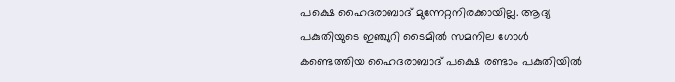പക്ഷെ ഹൈദരാബാദ് മുന്നേറ്റനിരക്കായില്ല. ആദ്യ പകുതിയുടെ ഇഞ്ചുറി ടൈമില്‍ സമനില ഗോള്‍ കണ്ടെത്തിയ ഹൈദരാബാദ് പക്ഷെ രണ്ടാം പകുതിയില്‍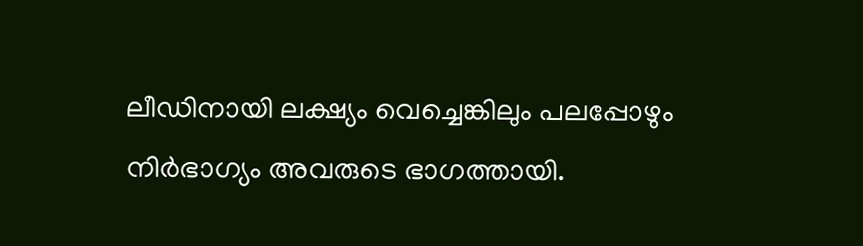ലീഡിനായി ലക്ഷ്യം വെച്ചെങ്കിലും പലപ്പോഴും നിര്‍ഭാഗ്യം അവരുടെ ഭാഗത്തായി.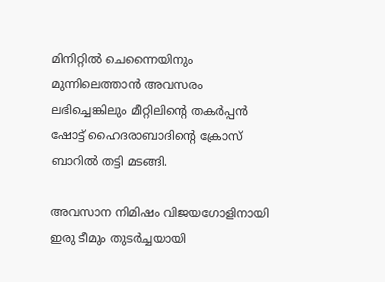മിനിറ്റില്‍ ചെന്നൈയിനും മുന്നിലെത്താന്‍ അവസരം ലഭിച്ചെങ്കിലും മീറ്റിലിന്‍റെ തകര്‍പ്പന്‍ ഷോട്ട് ഹൈദരാബാദിന്‍റെ ക്രോസ് ബാറില്‍ തട്ടി മടങ്ങി.

അവസാന നിമിഷം വിജയഗോളിനായി ഇരു ടീമും തുടര്‍ച്ചയായി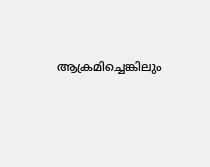ആക്രമിച്ചെങ്കിലും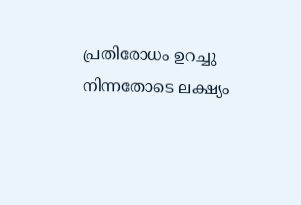പ്രതിരോധം ഉറച്ചു നിന്നതോടെ ലക്ഷ്യം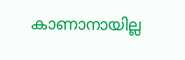കാണാനായില്ല